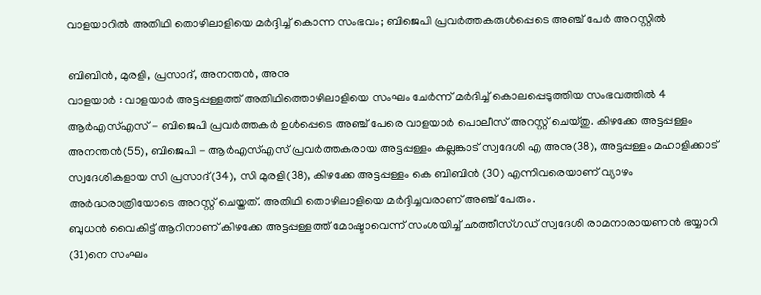വാളയാറിൽ അതിഥി തൊഴിലാളിയെ മർദ്ദിച്ച് കൊന്ന സംഭവം; ബിജെപി പ്രവർത്തകരുൾപ്പെടെ അഞ്ച് പേർ അറസ്റ്റിൽ

ബിബിൻ, മുരളി, പ്രസാദ്, അനന്തൻ, അനു
വാളയാർ : വാളയാർ അട്ടപ്പള്ളത്ത് അതിഥിത്തൊഴിലാളിയെ സംഘം ചേർന്ന് മർദിച്ച് കൊലപ്പെടുത്തിയ സംഭവത്തിൽ 4 ആർഎസ്എസ് - ബിജെപി പ്രവർത്തകർ ഉൾപ്പെടെ അഞ്ച് പേരെ വാളയാർ പൊലീസ് അറസ്റ്റ് ചെയ്തു. കിഴക്കേ അട്ടപ്പള്ളം അനന്തൻ(55), ബിജെപി - ആർഎസ്എസ് പ്രവർത്തകരായ അട്ടപ്പള്ളം കല്ലങ്കാട് സ്വദേശി എ അനു(38), അട്ടപ്പള്ളം മഹാളിക്കാട് സ്വദേശികളായ സി പ്രസാദ്(34), സി മുരളി(38), കിഴക്കേ അട്ടപ്പള്ളം കെ ബിബിൻ (30) എന്നിവരെയാണ് വ്യാഴം അർദ്ധരാത്രിയോടെ അറസ്റ്റ് ചെയ്തത്. അതിഥി തൊഴിലാളിയെ മർദ്ദിച്ചവരാണ് അഞ്ച് പേരും.
ബുധൻ വൈകിട്ട് ആറിനാണ് കിഴക്കേ അട്ടപ്പള്ളത്ത് മോഷ്ടാവെന്ന് സംശയിച്ച് ഛത്തീസ്ഗഡ് സ്വദേശി രാമനാരായണൻ ഭയ്യാറി (31)നെ സംഘം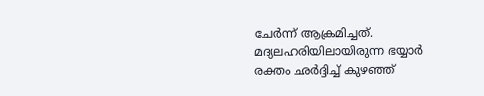ചേർന്ന് ആക്രമിച്ചത്. മദ്യലഹരിയിലായിരുന്ന ഭയ്യാർ രക്തം ഛർദ്ദിച്ച് കുഴഞ്ഞ്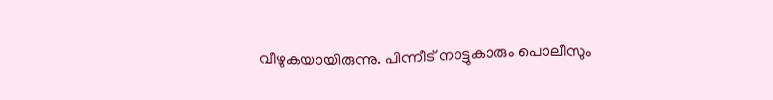വീഴുകയായിരുന്നു. പിന്നീട് നാട്ടുകാരും പൊലീസും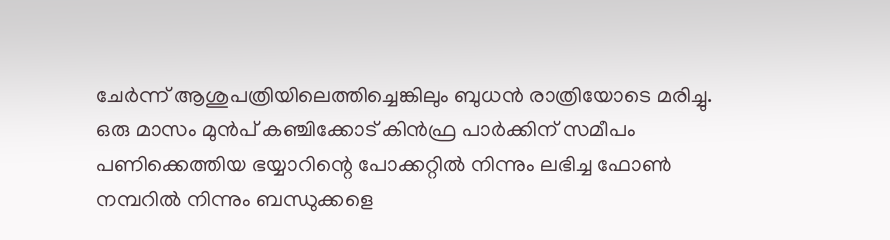ചേർന്ന് ആശുപത്രിയിലെത്തിച്ചെങ്കിലും ബുധൻ രാത്രിയോടെ മരിച്ചു.
ഒരു മാസം മുൻപ് കഞ്ചിക്കോട് കിൻഫ്ര പാർക്കിന് സമീപം പണിക്കെത്തിയ ഭയ്യാറിന്റെ പോക്കറ്റിൽ നിന്നും ലഭിച്ച ഫോൺ നമ്പറിൽ നിന്നും ബന്ധുക്കളെ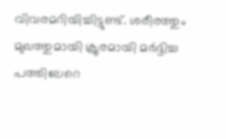വിവരമറിയിച്ചിട്ടുണ്ട്. ശരീരത്തും മുഖത്തുമായി ക്രൂരമായി മർദ്ദിച്ച പത്തിലേറെ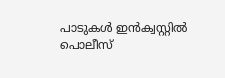പാടുകൾ ഇൻക്വസ്റ്റിൽ പൊലീസ്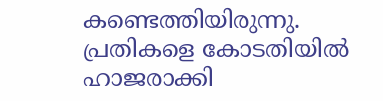കണ്ടെത്തിയിരുന്നു. പ്രതികളെ കോടതിയിൽ ഹാജരാക്കി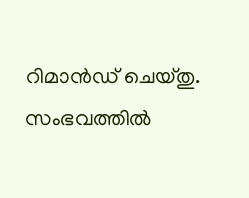റിമാൻഡ് ചെയ്തു. സംഭവത്തിൽ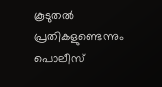കൂടുതൽ പ്രതികളുണ്ടെന്നും പൊലീസ്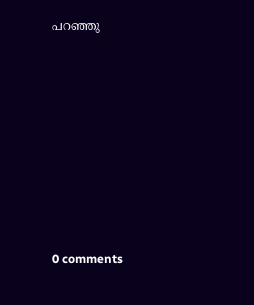പറഞ്ഞു










0 comments